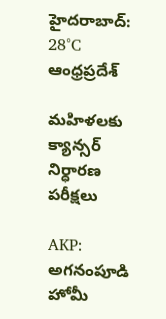హైదరాబాద్: 28°C
ఆంధ్రప్రదేశ్

మహిళలకు క్యాన్సర్ నిర్ధారణ పరీక్షలు

AKP: అగనంపూడి హోమీ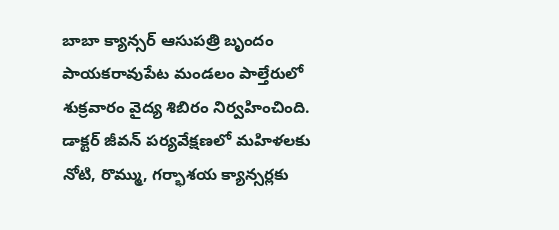బాబా క్యాన్సర్ ఆసుపత్రి బృందం పాయకరావుపేట మండలం పాల్తేరులో శుక్రవారం వైద్య శిబిరం నిర్వహించింది. డాక్టర్ జీవన్ పర్యవేక్షణలో మహిళలకు నోటి, రొమ్ము, గర్భాశయ క్యాన్సర్లకు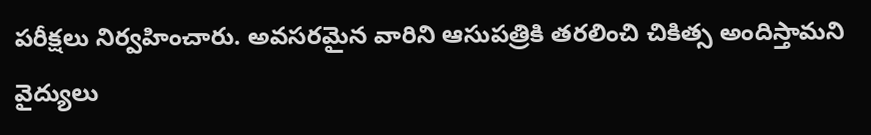పరీక్షలు నిర్వహించారు. అవసరమైన వారిని ఆసుపత్రికి తరలించి చికిత్స అందిస్తామని వైద్యులు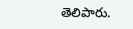తెలిపారు.